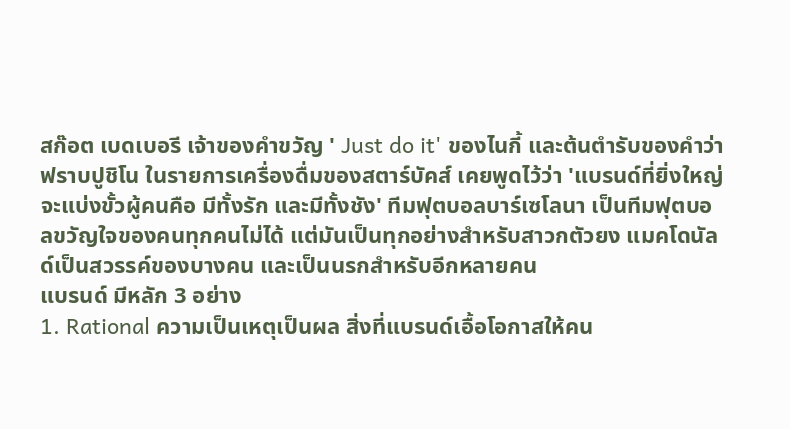สก๊อต เบดเบอรี เจ้าของคำขวัญ ' Just do it' ของไนกี้ และต้นตำรับของคำว่าฟราบปูชิโน ในรายการเครื่องดื่มของสตาร์บัคส์ เคยพูดไว้ว่า 'แบรนด์ที่ยิ่งใหญ่ จะแบ่งขั้วผู้คนคือ มีทั้งรัก และมีทั้งชัง' ทีมฟุตบอลบาร์เซโลนา เป็นทีมฟุตบอลขวัญใจของคนทุกคนไม่ได้ แต่มันเป็นทุกอย่างสำหรับสาวกตัวยง แมคโดนัลด์เป็นสวรรค์ของบางคน และเป็นนรกสำหรับอีกหลายคน
แบรนด์ มีหลัก 3 อย่าง
1. Rational ความเป็นเหตุเป็นผล สิ่งที่แบรนด์เอื้อโอกาสให้คน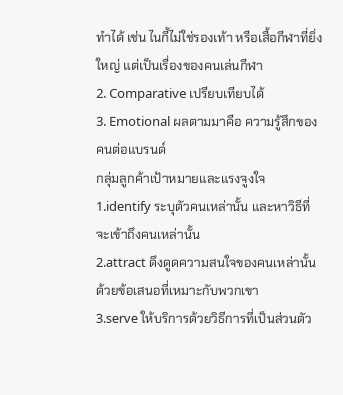ทำได้ เช่น ไนกี้ไม่ใช่รองเท้า หรือเสื้อกีฬาที่ยิ่งใหญ่ แต่เป็นเรื่องของคนเล่นกีฬา
2. Comparative เปรียบเทียบได้
3. Emotional ผลตามมาคือ ความรู้สึกของคนต่อแบรนด์
กลุ่มลูกค้าเป้าหมายและแรงจูงใจ
1.identify ระบุตัวคนเหล่านั้น และหาวิธีที่จะเข้าถึงคนเหล่านั้น
2.attract ดึงดูดความสนใจของคนเหล่านั้น ด้วยข้อเสนอที่เหมาะกับพวกเขา
3.serve ให้บริการด้วยวิธีการที่เป็นส่วนตัว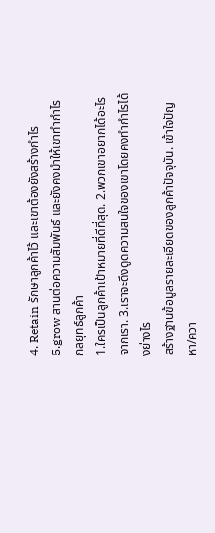4. Retain รักษาลูกค้าไว้ และเขาต้องยังสร้างกำไร
5.grow สานต่อความสัมพันธ์ และยังคงมำให้เขาทำกำไร
กลยุทธ์ลูกค้า
1.ใครเป็นลูกค้าเป้าหมายที่ดีที่สุด. 2.พวกเขาอยากได้อะไรจากเรา. 3.เราจะดึงดูดความสนใจของเขาโดยคงทำกำไรได้งย่างไร
สร้างฐานข้อมูลรายละเอียดของลูกค้าปัจจุบัน. เข้าใจปัญหา/ควา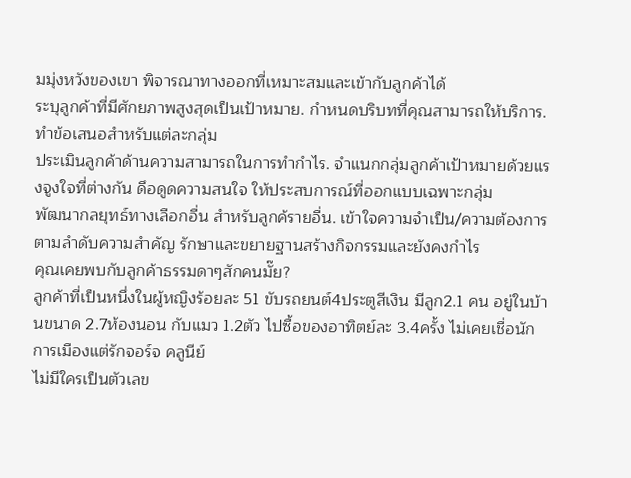มมุ่งหวังของเขา พิจารณาทางออกที่เหมาะสมและเข้ากับลูกค้าได้
ระบุลูกค้าที่มีศักยภาพสูงสุดเป็นเป้าหมาย. กำหนดบริบทที่คุณสามารถให้บริการ. ทำข้อเสนอสำหรับแต่ละกลุ่ม
ประเมินลูกค้าด้านความสามารถในการทำกำไร. จำแนกกลุ่มลูกค้าเป้าหมายด้วยแรงจูงใจที่ต่างกัน ดึอดูดความสนใจ ให้ประสบการณ์ที่ออกแบบเฉพาะกลุ่ม
พัฒนากลยุทธ์ทางเลือกอื่น สำหรับลูกค้รายอื่น. เข้าใจความจำเป็น/ความต้องการตามลำดับความสำคัญ รักษาและขยายฐานสร้างกิจกรรมและยังคงกำไร
คุณเคยพบกับลูกค้าธรรมดาๆสักคนมั๊ย?
ลูกค้าที่เป็นหนึ่งในผู้หญิงร้อยละ 51 ขับรถยนต์4ประตูสีเงิน มีลูก2.1 คน อยู่ในบ้านขนาด 2.7ห้องนอน กับแมว 1.2ตัว ไปซื้อของอาทิตย์ละ 3.4ครั้ง ไม่เคยเชื่อนักการเมืองแต่รักจอร์จ คลูนีย์
ไม่มีใครเป็นตัวเลข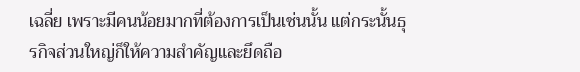เฉลี่ย เพราะมีคนน้อยมากที่ต้องการเป็นเช่นนั้น แต่กระนั้นธุรกิจส่วนใหญ่ก็ให้ความสำคัญและยึดถือ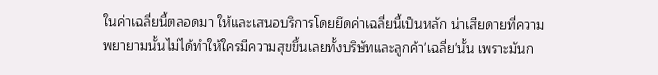ในค่าเฉลี่ยนี้ตลอดมา ให้และเสนอบริการโดยยึดค่าเฉลี่ยนี้เป็นหลัก น่าเสียดายที่ความพยายามนั้นไม่ได้ทำให้ใครมีความสุขขึ้นเลยทั้งบริษัทและลูกค้า'เฉลี่ย'นั้น เพราะมันก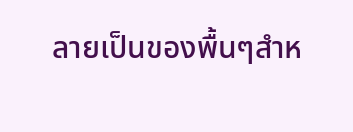ลายเป็นของพื้นๆสำห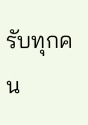รับทุกคน